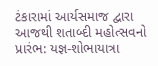ટંકારામાં આર્યસમાજ દ્વારા આજથી શતાબ્દી મહોત્સવનો પ્રારંભ: યજ્ઞ-શોભાયાત્રા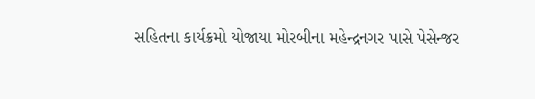સહિતના કાર્યક્રમો યોજાયા મોરબીના મહેન્દ્રનગર પાસે પેસેન્જર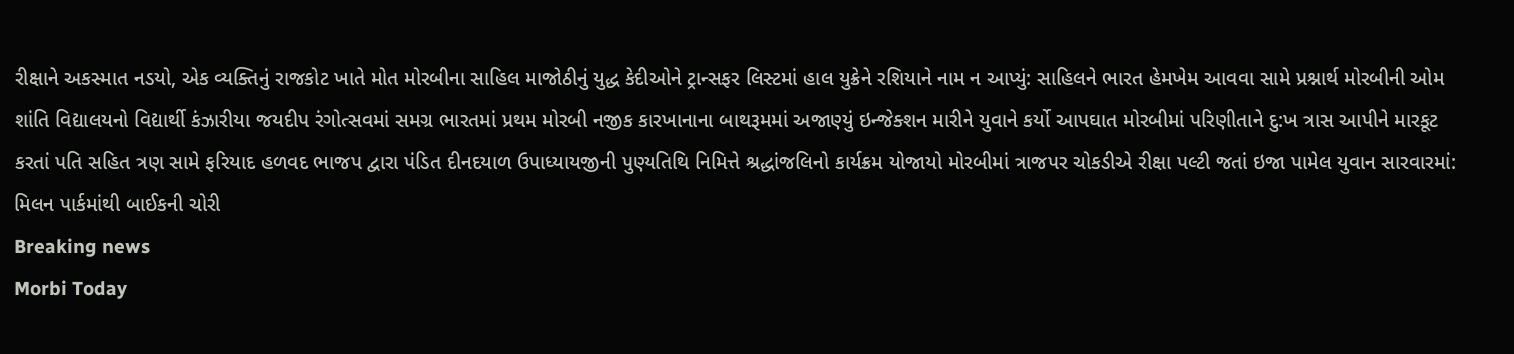રીક્ષાને અકસ્માત નડયો, એક વ્યક્તિનું રાજકોટ ખાતે મોત મોરબીના સાહિલ માજોઠીનું યુદ્ધ કેદીઓને ટ્રાન્સફર લિસ્ટમાં હાલ યુક્રેને રશિયાને નામ ન આપ્યું: સાહિલને ભારત હેમખેમ આવવા સામે પ્રશ્નાર્થ મોરબીની ઓમ શાંતિ વિદ્યાલયનો વિદ્યાર્થી કંઝારીયા જયદીપ રંગોત્સવમાં સમગ્ર ભારતમાં પ્રથમ મોરબી નજીક કારખાનાના બાથરૂમમાં અજાણ્યું ઇન્જેક્શન મારીને યુવાને કર્યો આપઘાત મોરબીમાં પરિણીતાને દુ:ખ ત્રાસ આપીને મારકૂટ કરતાં પતિ સહિત ત્રણ સામે ફરિયાદ હળવદ ભાજપ દ્વારા પંડિત દીનદયાળ ઉપાધ્યાયજીની પુણ્યતિથિ નિમિત્તે શ્રદ્ધાંજલિનો કાર્યક્રમ યોજાયો મોરબીમાં ત્રાજપર ચોકડીએ રીક્ષા પલ્ટી જતાં ઇજા પામેલ યુવાન સારવારમાં: મિલન પાર્કમાંથી બાઈકની ચોરી
Breaking news
Morbi Today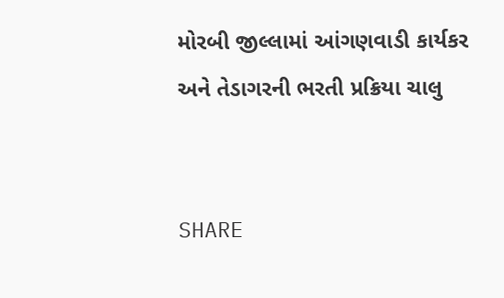મોરબી જીલ્લામાં આંગણવાડી કાર્યકર અને તેડાગરની ભરતી પ્રક્રિયા ચાલુ


SHARE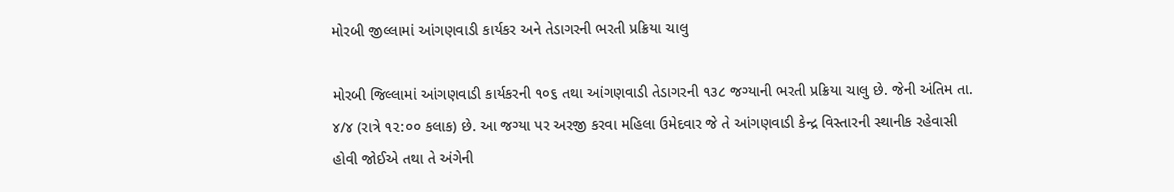મોરબી જીલ્લામાં આંગણવાડી કાર્યકર અને તેડાગરની ભરતી પ્રક્રિયા ચાલુ

મોરબી જિલ્લામાં આંગણવાડી કાર્યકરની ૧૦૬ તથા આંગણવાડી તેડાગરની ૧૩૮ જગ્યાની ભરતી પ્રક્રિયા ચાલુ છે. જેની અંતિમ તા. ૪/૪ (રાત્રે ૧૨:૦૦ કલાક) છે. આ જગ્યા પર અરજી કરવા મહિલા ઉમેદવાર જે તે આંગણવાડી કેન્દ્ર વિસ્તારની સ્થાનીક રહેવાસી હોવી જોઈએ તથા તે અંગેની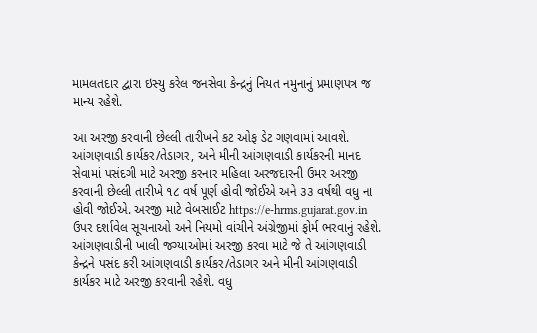મામલતદાર દ્વારા ઇસ્યુ કરેલ જનસેવા કેન્દ્રનું નિયત નમુનાનું પ્રમાણપત્ર જ માન્ય રહેશે.

આ અરજી કરવાની છેલ્લી તારીખને કટ ઓફ ડેટ ગણવામાં આવશે. આંગણવાડી કાર્યકર/તેડાગર, અને મીની આંગણવાડી કાર્યકરની માનદ સેવામાં પસંદગી માટે અરજી કરનાર મહિલા અરજદારની ઉમર અરજી કરવાની છેલ્લી તારીખે ૧૮ વર્ષ પૂર્ણ હોવી જોઈએ અને ૩૩ વર્ષથી વધુ ના હોવી જોઈએ. અરજી માટે વેબસાઈટ https://e-hrms.gujarat.gov.in ઉપર દર્શાવેલ સૂચનાઓ અને નિયમો વાંચીને અંગ્રેજીમાં ફોર્મ ભરવાનું રહેશે. આંગણવાડીની ખાલી જગ્યાઓમાં અરજી કરવા માટે જે તે આંગણવાડી કેન્દ્રને પસંદ કરી આંગણવાડી કાર્યકર/તેડાગર અને મીની આંગણવાડી કાર્યકર માટે અરજી કરવાની રહેશે. વધુ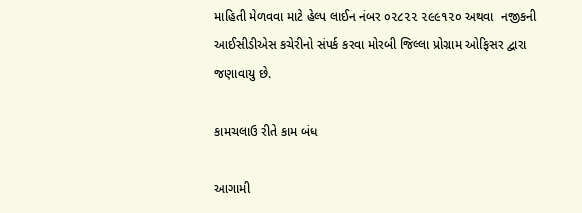માહિતી મેળવવા માટે હેલ્પ લાઈન નંબર ૦૨૮૨૨ ૨૯૯૧૨૦ અથવા  નજીકની આઈસીડીએસ કચેરીનો સંપર્ક કરવા મોરબી જિલ્લા પ્રોગ્રામ ઓફિસર દ્વારા જણાવાયુ છે.

કામચલાઉ રીતે કામ બંધ

આગામી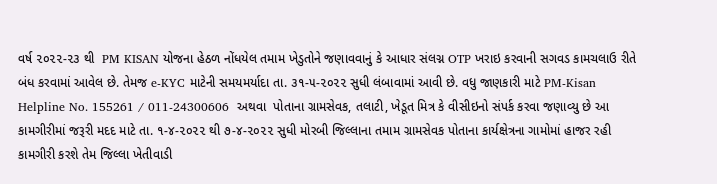વર્ષ ૨૦૨૨-૨૩ થી  PM KISAN યોજના હેઠળ નોંધયેલ તમામ ખેડુતોને જણાવવાનું કે આધાર સંલગ્ન OTP ખરાઇ કરવાની સગવડ કામચલાઉ રીતે બંધ કરવામાં આવેલ છે. તેમજ e-KYC માટેની સમયમર્યાદા તા. ૩૧-૫-૨૦૨૨ સુધી લંબાવામાં આવી છે. વધુ જાણકારી માટે PM-Kisan Helpline No. 155261 / 011-24300606  અથવા  પોતાના ગ્રામસેવક, તલાટી, ખેડૂત મિત્ર કે વીસીઇનો સંપર્ક કરવા જણાવ્યુ છે આ કામગીરીમાં જરૂરી મદદ માટે તા. ૧-૪-૨૦૨૨ થી ૭-૪-૨૦૨૨ સુધી મોરબી જિલ્લાના તમામ ગ્રામસેવક પોતાના કાર્યક્ષેત્રના ગામોમાં હાજર રહી કામગીરી કરશે તેમ જિલ્લા ખેતીવાડી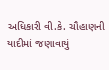અધિકારી વી.કે. ચૌહાણની યાદીમાં જણાવાયું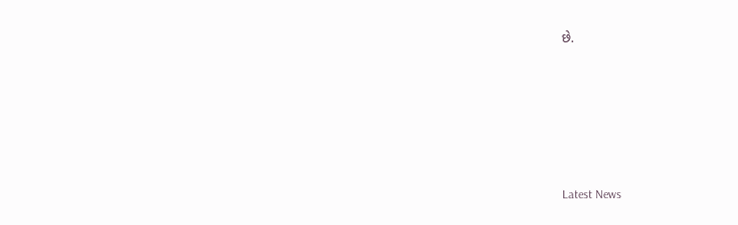છે.






Latest News